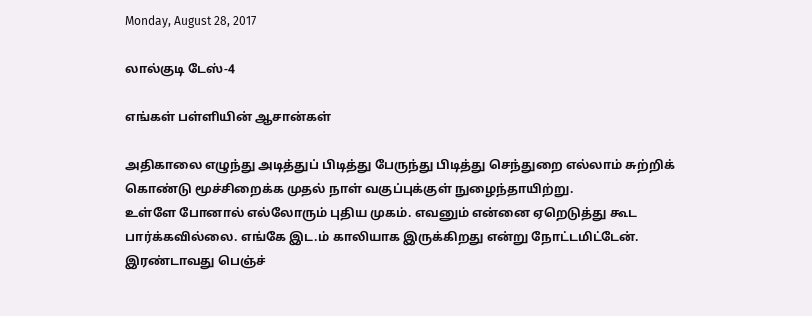Monday, August 28, 2017

லால்குடி டேஸ்-4

எங்கள் பள்ளியின் ஆசான்கள்

அதிகாலை எழுந்து அடித்துப் பிடித்து பேருந்து பிடித்து செந்துறை எல்லாம் சுற்றிக் கொண்டு மூச்சிறைக்க முதல் நாள் வகுப்புக்குள் நுழைந்தாயிற்று.
உள்ளே போனால் எல்லோரும் புதிய முகம். எவனும் என்னை ஏறெடுத்து கூட பார்க்கவில்லை. எங்கே இட.ம் காலியாக இருக்கிறது என்று நோட்டமிட்டேன். இரண்டாவது பெஞ்ச்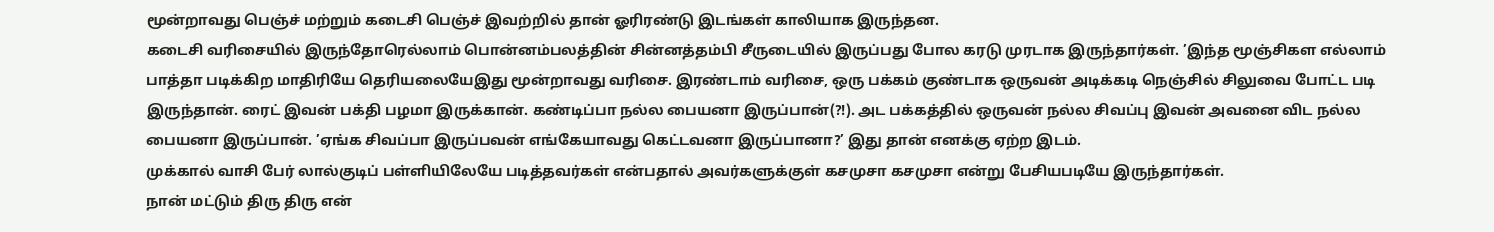மூன்றாவது பெஞ்ச் மற்றும் கடைசி பெஞ்ச் இவற்றில் தான் ஓரிரண்டு இடங்கள் காலியாக இருந்தன.
கடைசி வரிசையில் இருந்தோரெல்லாம் பொன்னம்பலத்தின் சின்னத்தம்பி சீருடையில் இருப்பது போல கரடு முரடாக இருந்தார்கள். ’இந்த மூஞ்சிகள எல்லாம் பாத்தா படிக்கிற மாதிரியே தெரியலையேஇது மூன்றாவது வரிசை. இரண்டாம் வரிசை, ஒரு பக்கம் குண்டாக ஒருவன் அடிக்கடி நெஞ்சில் சிலுவை போட்ட படி இருந்தான். ரைட் இவன் பக்தி பழமா இருக்கான். கண்டிப்பா நல்ல பையனா இருப்பான்(?!). அட பக்கத்தில் ஒருவன் நல்ல சிவப்பு இவன் அவனை விட நல்ல பையனா இருப்பான். ’ஏங்க சிவப்பா இருப்பவன் எங்கேயாவது கெட்டவனா இருப்பானா?’ இது தான் எனக்கு ஏற்ற இடம்.
முக்கால் வாசி பேர் லால்குடிப் பள்ளியிலேயே படித்தவர்கள் என்பதால் அவர்களுக்குள் கசமுசா கசமுசா என்று பேசியபடியே இருந்தார்கள்.
நான் மட்டும் திரு திரு என்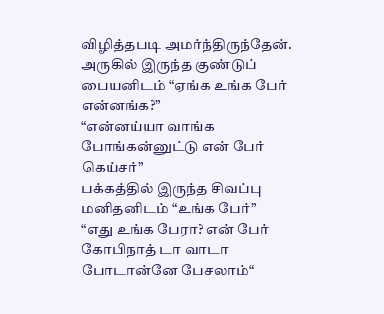விழித்தபடி அமர்ந்திருந்தேன். அருகில் இருந்த குண்டுப் பையனிடம் “ஏங்க உங்க பேர் என்னங்க?”
“என்னய்யா வாங்க போங்கன்னுட்டு என் பேர் கெய்சர்”
பக்கத்தில் இருந்த சிவப்பு மனிதனிடம் “உங்க பேர்”
“எது உங்க பேரா? என் பேர் கோபிநாத் டா வாடா போடான்னே பேசலாம்“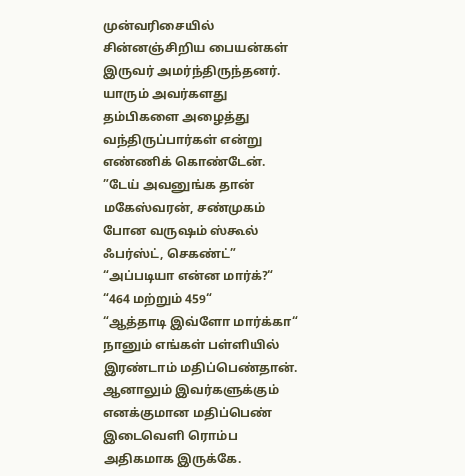முன்வரிசையில் சின்னஞ்சிறிய பையன்கள் இருவர் அமர்ந்திருந்தனர். யாரும் அவர்களது தம்பிகளை அழைத்து வந்திருப்பார்கள் என்று எண்ணிக் கொண்டேன்.
”டேய் அவனுங்க தான் மகேஸ்வரன், சண்முகம் போன வருஷம் ஸ்கூல் ஃபர்ஸ்ட், செகண்ட்”
“அப்படியா என்ன மார்க்?“
“464 மற்றும் 459“
“ஆத்தாடி இவ்ளோ மார்க்கா“ நானும் எங்கள் பள்ளியில் இரண்டாம் மதிப்பெண்தான். ஆனாலும் இவர்களுக்கும் எனக்குமான மதிப்பெண் இடைவெளி ரொம்ப அதிகமாக இருக்கே.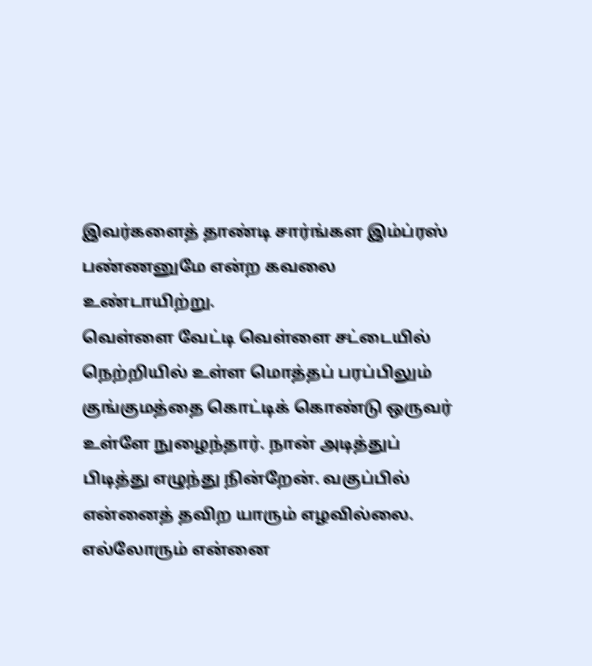இவர்களைத் தாண்டி சார்ங்கள இம்ப்ரஸ் பண்ணனுமே என்ற கவலை உண்டாயிற்று.
வெள்ளை வேட்டி வெள்ளை சட்டையில் நெற்றியில் உள்ள மொத்தப் பரப்பிலும் குங்குமத்தை கொட்டிக் கொண்டு ஒருவர் உள்ளே நுழைந்தார். நான் அடித்துப் பிடித்து எழுந்து நின்றேன். வகுப்பில் என்னைத் தவிற யாரும் எழவில்லை. எல்லோரும் என்னை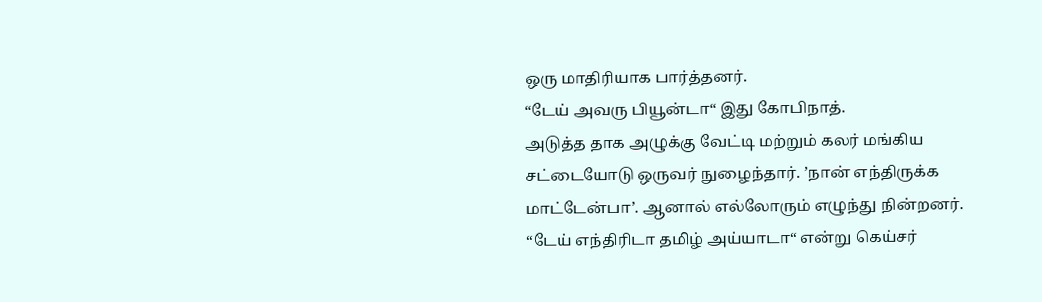ஒரு மாதிரியாக பார்த்தனர்.
“டேய் அவரு பியூன்டா“ இது கோபிநாத்.
அடுத்த தாக அழுக்கு வேட்டி மற்றும் கலர் மங்கிய சட்டையோடு ஒருவர் நுழைந்தார். ’நான் எந்திருக்க மாட்டேன்பா’. ஆனால் எல்லோரும் எழுந்து நின்றனர்.
“டேய் எந்திரிடா தமிழ் அய்யாடா“ என்று கெய்சர்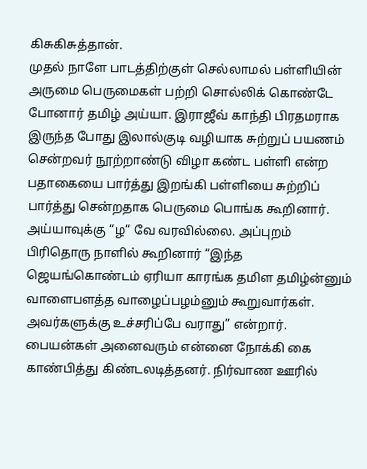கிசுகிசுத்தான்.
முதல் நாளே பாடத்திற்குள் செல்லாமல் பள்ளியின் அருமை பெருமைகள் பற்றி சொல்லிக் கொண்டே போனார் தமிழ் அய்யா. இராஜீவ் காந்தி பிரதமராக இருந்த போது இலால்குடி வழியாக சுற்றுப் பயணம் சென்றவர் நூற்றாண்டு விழா கண்ட பள்ளி என்ற பதாகையை பார்த்து இறங்கி பள்ளியை சுற்றிப் பார்த்து சென்றதாக பெருமை பொங்க கூறினார். அய்யாவுக்கு “ழ“ வே வரவில்லை. அப்புறம் பிரிதொரு நாளில் கூறினார் “இந்த ஜெயங்கொண்டம் ஏரியா காரங்க தமிள தமிழ்ன்னும் வாளைபளத்த வாழைப்பழம்னும் கூறுவார்கள். அவர்களுக்கு உச்சரிப்பே வராது” என்றார். பையன்கள் அனைவரும் என்னை நோக்கி கை காண்பித்து கிண்டலடித்தனர். நிர்வாண ஊரில்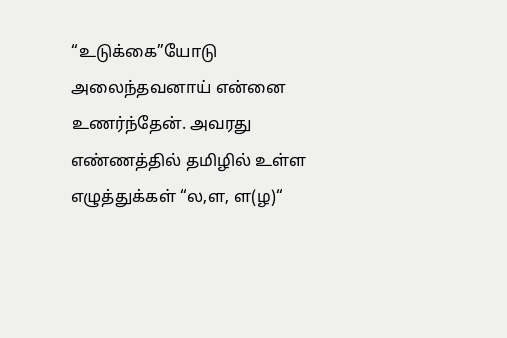“உடுக்கை”யோடு அலைந்தவனாய் என்னை உணர்ந்தேன். அவரது எண்ணத்தில் தமிழில் உள்ள எழுத்துக்கள் “ல,ள, ள(ழ)“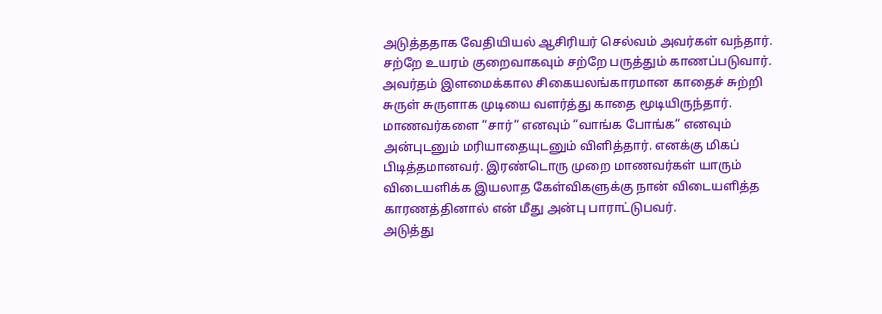அடுத்ததாக வேதியியல் ஆசிரியர் செல்வம் அவர்கள் வந்தார். சற்றே உயரம் குறைவாகவும் சற்றே பருத்தும் காணப்படுவார். அவர்தம் இளமைக்கால சிகையலங்காரமான காதைச் சுற்றி சுருள் சுருளாக முடியை வளர்த்து காதை மூடியிருந்தார். மாணவர்களை “சார்“ எனவும் “வாங்க போங்க“ எனவும் அன்புடனும் மரியாதையுடனும் விளித்தார். எனக்கு மிகப் பிடித்தமானவர். இரண்டொரு முறை மாணவர்கள் யாரும் விடையளிக்க இயலாத கேள்விகளுக்கு நான் விடையளித்த காரணத்தினால் என் மீது அன்பு பாராட்டுபவர்.
அடுத்து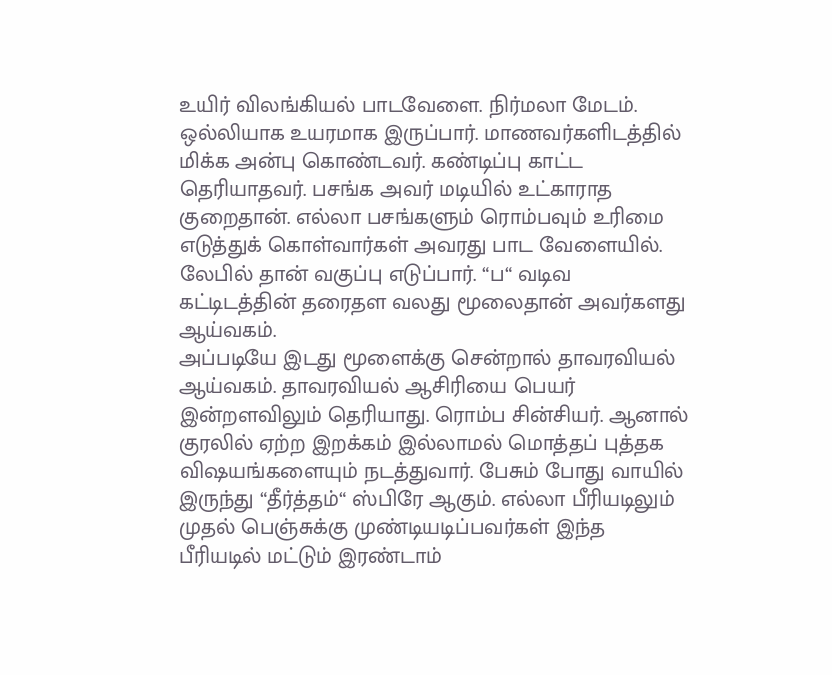உயிர் விலங்கியல் பாடவேளை. நிர்மலா மேடம். ஒல்லியாக உயரமாக இருப்பார். மாணவர்களிடத்தில் மிக்க அன்பு கொண்டவர். கண்டிப்பு காட்ட தெரியாதவர். பசங்க அவர் மடியில் உட்காராத குறைதான். எல்லா பசங்களும் ரொம்பவும் உரிமை எடுத்துக் கொள்வார்கள் அவரது பாட வேளையில். லேபில் தான் வகுப்பு எடுப்பார். “ப“ வடிவ கட்டிடத்தின் தரைதள வலது மூலைதான் அவர்களது ஆய்வகம்.
அப்படியே இடது மூளைக்கு சென்றால் தாவரவியல் ஆய்வகம். தாவரவியல் ஆசிரியை பெயர் இன்றளவிலும் தெரியாது. ரொம்ப சின்சியர். ஆனால் குரலில் ஏற்ற இறக்கம் இல்லாமல் மொத்தப் புத்தக விஷயங்களையும் நடத்துவார். பேசும் போது வாயில் இருந்து “தீர்த்தம்“ ஸ்பிரே ஆகும். எல்லா பீரியடிலும் முதல் பெஞ்சுக்கு முண்டியடிப்பவர்கள் இந்த பீரியடில் மட்டும் இரண்டாம்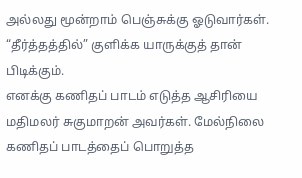அல்லது மூன்றாம் பெஞ்சுக்கு ஓடுவார்கள். “தீர்த்தத்தில்” குளிக்க யாருக்குத் தான் பிடிக்கும்.
எனக்கு கணிதப் பாடம் எடுத்த ஆசிரியை மதிமலர் சுகுமாறன் அவர்கள். மேல்நிலை கணிதப் பாடத்தைப் பொறுத்த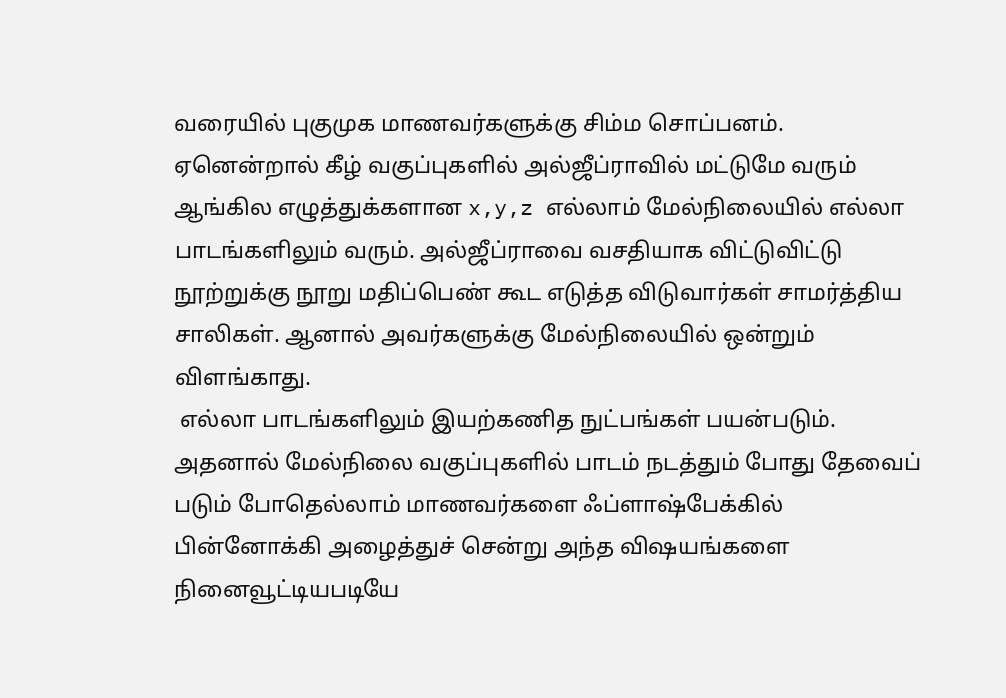வரையில் புகுமுக மாணவர்களுக்கு சிம்ம சொப்பனம்.
ஏனென்றால் கீழ் வகுப்புகளில் அல்ஜீப்ராவில் மட்டுமே வரும் ஆங்கில எழுத்துக்களான x,y,z எல்லாம் மேல்நிலையில் எல்லா பாடங்களிலும் வரும். அல்ஜீப்ராவை வசதியாக விட்டுவிட்டு நூற்றுக்கு நூறு மதிப்பெண் கூட எடுத்த விடுவார்கள் சாமர்த்திய சாலிகள். ஆனால் அவர்களுக்கு மேல்நிலையில் ஒன்றும் விளங்காது.
 எல்லா பாடங்களிலும் இயற்கணித நுட்பங்கள் பயன்படும். அதனால் மேல்நிலை வகுப்புகளில் பாடம் நடத்தும் போது தேவைப் படும் போதெல்லாம் மாணவர்களை ஃப்ளாஷ்பேக்கில் பின்னோக்கி அழைத்துச் சென்று அந்த விஷயங்களை நினைவூட்டியபடியே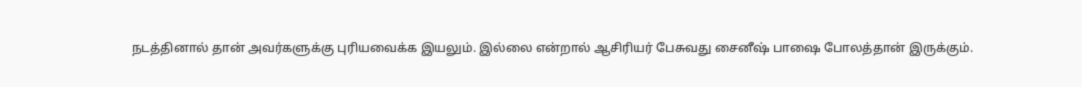நடத்தினால் தான் அவர்களுக்கு புரியவைக்க இயலும். இல்லை என்றால் ஆசிரியர் பேசுவது சைனீஷ் பாஷை போலத்தான் இருக்கும்.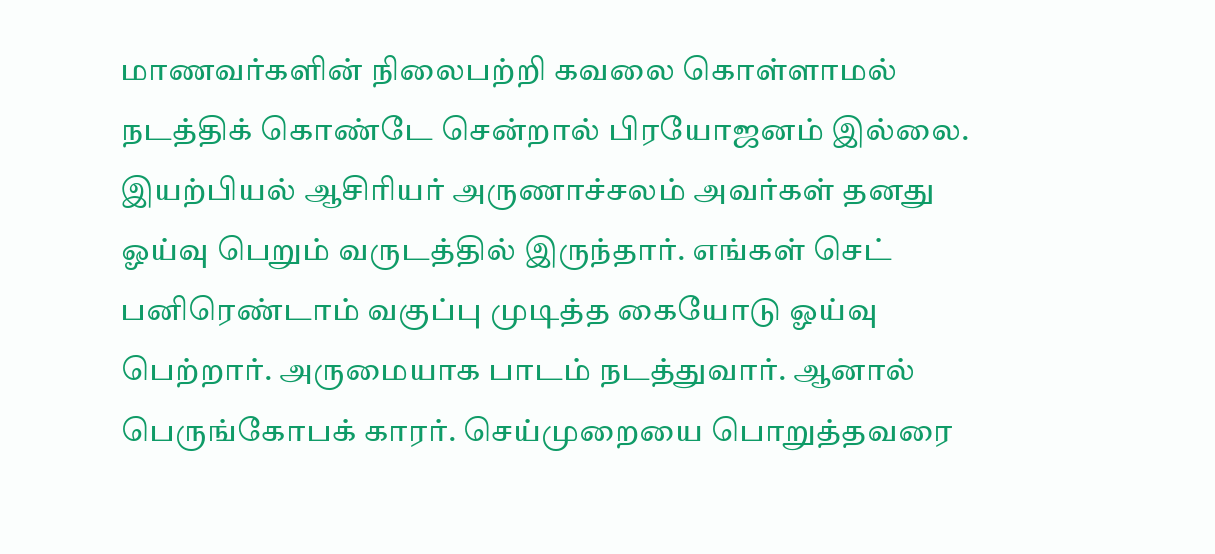மாணவர்களின் நிலைபற்றி கவலை கொள்ளாமல் நடத்திக் கொண்டே சென்றால் பிரயோஜனம் இல்லை.
இயற்பியல் ஆசிரியர் அருணாச்சலம் அவர்கள் தனது ஓய்வு பெறும் வருடத்தில் இருந்தார். எங்கள் செட் பனிரெண்டாம் வகுப்பு முடித்த கையோடு ஓய்வு பெற்றார். அருமையாக பாடம் நடத்துவார். ஆனால் பெருங்கோபக் காரர். செய்முறையை பொறுத்தவரை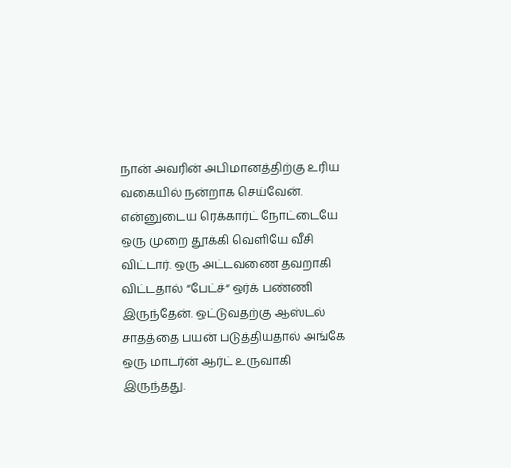நான் அவரின் அபிமானத்திற்கு உரிய வகையில் நன்றாக செய்வேன். என்னுடைய ரெக்கார்ட் நோட்டையே ஒரு முறை தூக்கி வெளியே வீசி விட்டார். ஒரு அட்டவணை தவறாகி விட்டதால் “பேட்ச்“ ஒர்க் பண்ணி இருந்தேன். ஒட்டுவதற்கு ஆஸ்டல் சாதத்தை பயன் படுத்தியதால் அங்கே ஒரு மாடர்ன் ஆர்ட் உருவாகி இருந்தது.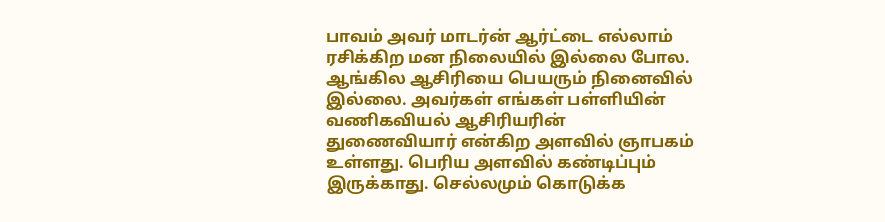பாவம் அவர் மாடர்ன் ஆர்ட்டை எல்லாம் ரசிக்கிற மன நிலையில் இல்லை போல.
ஆங்கில ஆசிரியை பெயரும் நினைவில் இல்லை. அவர்கள் எங்கள் பள்ளியின் வணிகவியல் ஆசிரியரின் துணைவியார் என்கிற அளவில் ஞாபகம் உள்ளது. பெரிய அளவில் கண்டிப்பும் இருக்காது. செல்லமும் கொடுக்க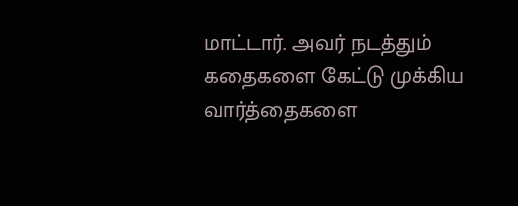மாட்டார். அவர் நடத்தும் கதைகளை கேட்டு முக்கிய வார்த்தைகளை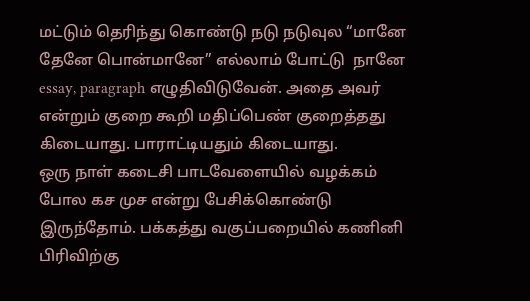மட்டும் தெரிந்து கொண்டு நடு நடுவுல “மானே தேனே பொன்மானே” எல்லாம் போட்டு  நானே essay, paragraph எழுதிவிடுவேன். அதை அவர் என்றும் குறை கூறி மதிப்பெண் குறைத்தது கிடையாது. பாராட்டியதும் கிடையாது.
ஒரு நாள் கடைசி பாடவேளையில் வழக்கம் போல கச முச என்று பேசிக்கொண்டு இருந்தோம். பக்கத்து வகுப்பறையில் கணினி பிரிவிற்கு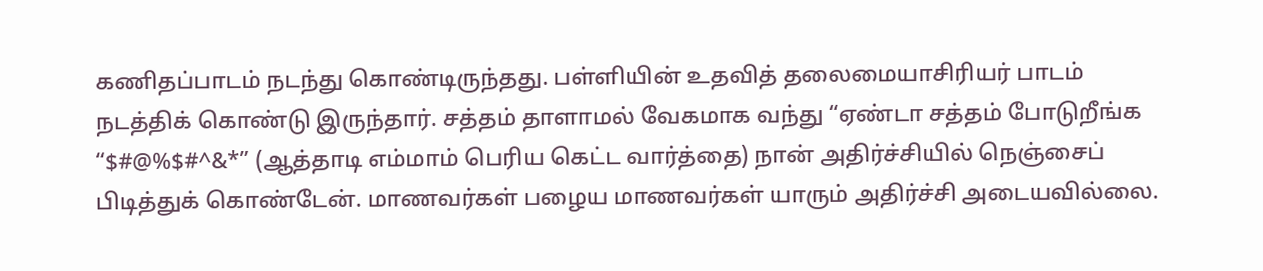கணிதப்பாடம் நடந்து கொண்டிருந்தது. பள்ளியின் உதவித் தலைமையாசிரியர் பாடம் நடத்திக் கொண்டு இருந்தார். சத்தம் தாளாமல் வேகமாக வந்து “ஏண்டா சத்தம் போடுறீங்க “$#@%$#^&*” (ஆத்தாடி எம்மாம் பெரிய கெட்ட வார்த்தை) நான் அதிர்ச்சியில் நெஞ்சைப் பிடித்துக் கொண்டேன். மாணவர்கள் பழைய மாணவர்கள் யாரும் அதிர்ச்சி அடையவில்லை.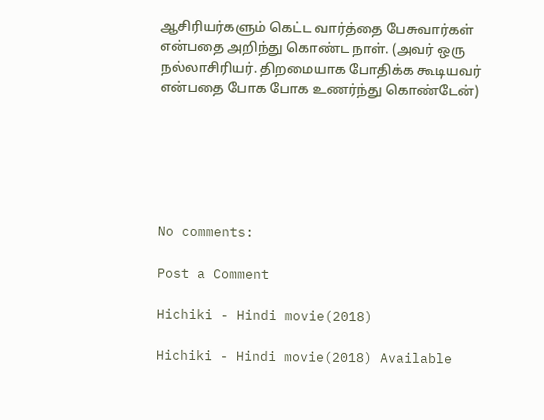ஆசிரியர்களும் கெட்ட வார்த்தை பேசுவார்கள் என்பதை அறிந்து கொண்ட நாள். (அவர் ஒரு நல்லாசிரியர். திறமையாக போதிக்க கூடியவர் என்பதை போக போக உணர்ந்து கொண்டேன்)






No comments:

Post a Comment

Hichiki - Hindi movie(2018)

Hichiki - Hindi movie(2018) Available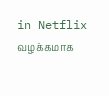in Netflix வழக்கமாக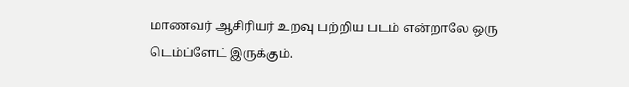மாணவர் ஆசிரியர் உறவு பற்றிய படம் என்றாலே ஒரு டெம்ப்ளேட் இருக்கும்.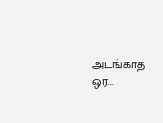அடங்காத ஒர...